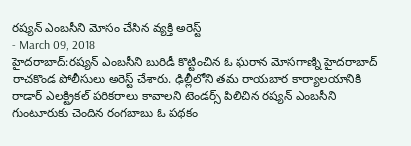రష్యన్ ఎంబసీని మోసం చేసిన వ్యక్తి అరెస్ట్
- March 09, 2018
హైదరాబాద్:రష్యన్ ఎంబసీని బురిడీ కొట్టించిన ఓ ఘరాన మోసగాణ్ని హైదరాబాద్ రాచకొండ పోలీసులు అరెస్ట్ చేశారు. ఢిల్లీలోని తమ రాయబార కార్యాలయానికి రాడార్ ఎలక్ట్రికల్ పరికరాలు కావాలని టెండర్స్ పిలిచిన రష్యన్ ఎంబసీని గుంటూరుకు చెందిన రంగబాబు ఓ పథకం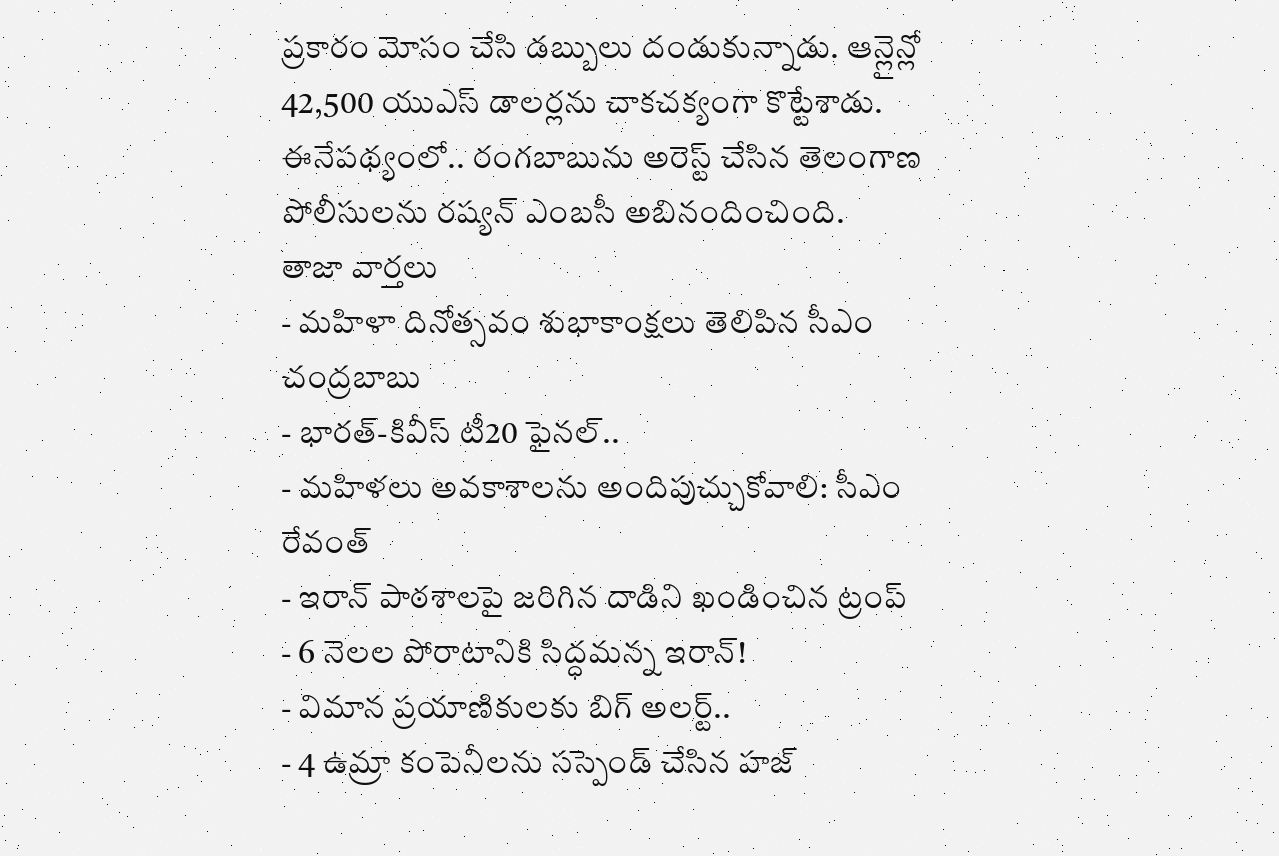ప్రకారం మోసం చేసి డబ్బులు దండుకున్నాడు. ఆన్లైన్లో 42,500 యుఎస్ డాలర్లను చాకచక్యంగా కొట్టేశాడు. ఈనేపథ్యంలో.. రంగబాబును అరెస్ట్ చేసిన తెలంగాణ పోలీసులను రష్యన్ ఎంబసీ అబినందించింది.
తాజా వార్తలు
- మహిళా దినోత్సవం శుభాకాంక్షలు తెలిపిన సీఎం చంద్రబాబు
- భారత్-కివీస్ టీ20 ఫైనల్..
- మహిళలు అవకాశాలను అందిపుచ్చుకోవాలి: సీఎం రేవంత్
- ఇరాన్ పాఠశాలపై జరిగిన దాడిని ఖండించిన ట్రంప్
- 6 నెలల పోరాటానికి సిద్ధమన్న ఇరాన్!
- విమాన ప్రయాణికులకు బిగ్ అలర్ట్..
- 4 ఉమ్రా కంపెనీలను సస్పెండ్ చేసిన హజ్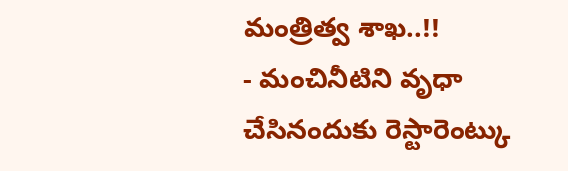మంత్రిత్వ శాఖ..!!
- మంచినీటిని వృధా చేసినందుకు రెస్టారెంట్కు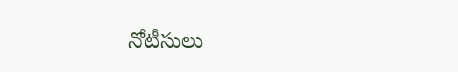నోటీసులు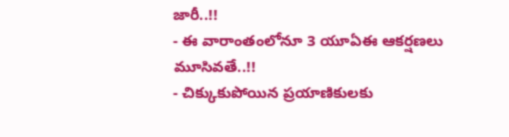జారీ..!!
- ఈ వారాంతంలోనూ 3 యూఏఈ ఆకర్షణలు మూసివతే..!!
- చిక్కుకుపోయిన ప్రయాణికులకు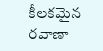కీలకమైన రవాణా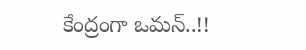కేంద్రంగా ఒమన్..!!